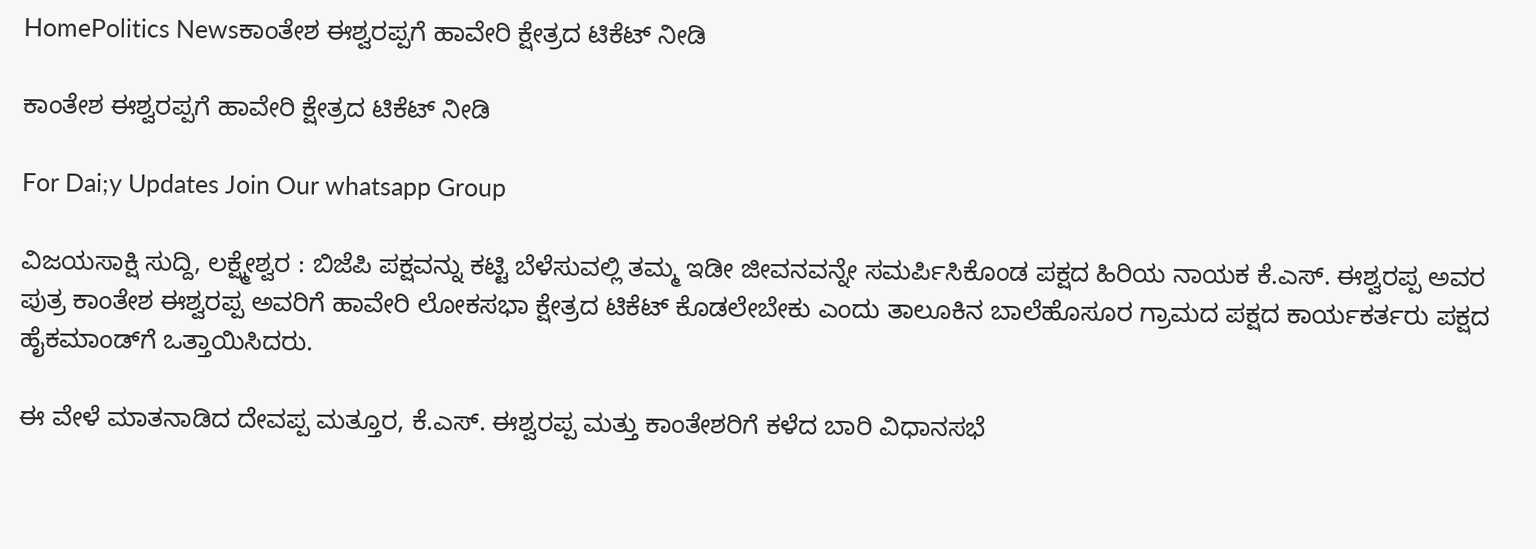HomePolitics Newsಕಾಂತೇಶ ಈಶ್ವರಪ್ಪಗೆ ಹಾವೇರಿ ಕ್ಷೇತ್ರದ ಟಿಕೆಟ್ ನೀಡಿ

ಕಾಂತೇಶ ಈಶ್ವರಪ್ಪಗೆ ಹಾವೇರಿ ಕ್ಷೇತ್ರದ ಟಿಕೆಟ್ ನೀಡಿ

For Dai;y Updates Join Our whatsapp Group

ವಿಜಯಸಾಕ್ಷಿ ಸುದ್ದಿ, ಲಕ್ಷ್ಮೇಶ್ವರ : ಬಿಜೆಪಿ ಪಕ್ಷವನ್ನು ಕಟ್ಟಿ ಬೆಳೆಸುವಲ್ಲಿ ತಮ್ಮ ಇಡೀ ಜೀವನವನ್ನೇ ಸಮರ್ಪಿಸಿಕೊಂಡ ಪಕ್ಷದ ಹಿರಿಯ ನಾಯಕ ಕೆ.ಎಸ್. ಈಶ್ವರಪ್ಪ ಅವರ ಪುತ್ರ ಕಾಂತೇಶ ಈಶ್ವರಪ್ಪ ಅವರಿಗೆ ಹಾವೇರಿ ಲೋಕಸಭಾ ಕ್ಷೇತ್ರದ ಟಿಕೆಟ್ ಕೊಡಲೇಬೇಕು ಎಂದು ತಾಲೂಕಿನ ಬಾಲೆಹೊಸೂರ ಗ್ರಾಮದ ಪಕ್ಷದ ಕಾರ್ಯಕರ್ತರು ಪಕ್ಷದ ಹೈಕಮಾಂಡ್‌ಗೆ ಒತ್ತಾಯಿಸಿದರು.

ಈ ವೇಳೆ ಮಾತನಾಡಿದ ದೇವಪ್ಪ ಮತ್ತೂರ, ಕೆ.ಎಸ್. ಈಶ್ವರಪ್ಪ ಮತ್ತು ಕಾಂತೇಶರಿಗೆ ಕಳೆದ ಬಾರಿ ವಿಧಾನಸಭೆ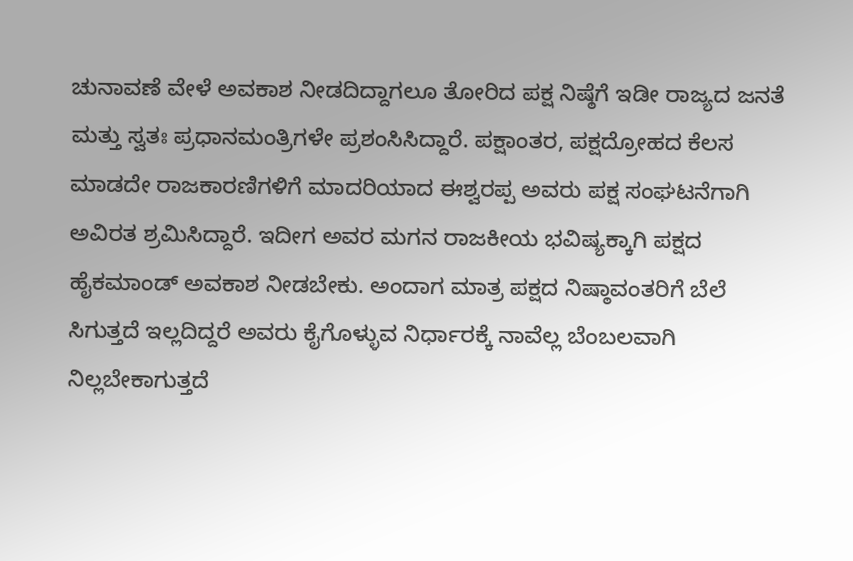ಚುನಾವಣೆ ವೇಳೆ ಅವಕಾಶ ನೀಡದಿದ್ದಾಗಲೂ ತೋರಿದ ಪಕ್ಷ ನಿಷ್ಠೆಗೆ ಇಡೀ ರಾಜ್ಯದ ಜನತೆ ಮತ್ತು ಸ್ವತಃ ಪ್ರಧಾನಮಂತ್ರಿಗಳೇ ಪ್ರಶಂಸಿಸಿದ್ದಾರೆ. ಪಕ್ಷಾಂತರ, ಪಕ್ಷದ್ರೋಹದ ಕೆಲಸ ಮಾಡದೇ ರಾಜಕಾರಣಿಗಳಿಗೆ ಮಾದರಿಯಾದ ಈಶ್ವರಪ್ಪ ಅವರು ಪಕ್ಷ ಸಂಘಟನೆಗಾಗಿ ಅವಿರತ ಶ್ರಮಿಸಿದ್ದಾರೆ. ಇದೀಗ ಅವರ ಮಗನ ರಾಜಕೀಯ ಭವಿಷ್ಯಕ್ಕಾಗಿ ಪಕ್ಷದ ಹೈಕಮಾಂಡ್ ಅವಕಾಶ ನೀಡಬೇಕು. ಅಂದಾಗ ಮಾತ್ರ ಪಕ್ಷದ ನಿಷ್ಠಾವಂತರಿಗೆ ಬೆಲೆ ಸಿಗುತ್ತದೆ ಇಲ್ಲದಿದ್ದರೆ ಅವರು ಕೈಗೊಳ್ಳುವ ನಿರ್ಧಾರಕ್ಕೆ ನಾವೆಲ್ಲ ಬೆಂಬಲವಾಗಿ ನಿಲ್ಲಬೇಕಾಗುತ್ತದೆ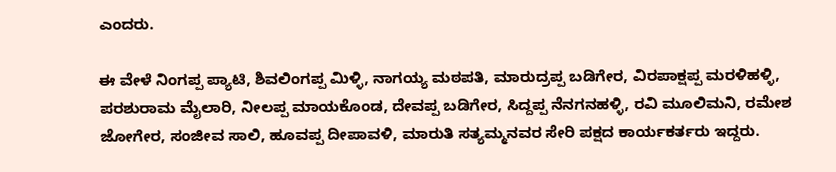ಎಂದರು.

ಈ ವೇಳೆ ನಿಂಗಪ್ಪ ಪ್ಯಾಟಿ, ಶಿವಲಿಂಗಪ್ಪ ಮಿಳ್ಳಿ, ನಾಗಯ್ಯ ಮಠಪತಿ, ಮಾರುದ್ರಪ್ಪ ಬಡಿಗೇರ, ವಿರಪಾಕ್ಷಪ್ಪ ಮರಳಿಹಳ್ಳಿ, ಪರಶುರಾಮ ಮೈಲಾರಿ, ನೀಲಪ್ಪ ಮಾಯಕೊಂಡ, ದೇವಪ್ಪ ಬಡಿಗೇರ, ಸಿದ್ದಪ್ಪ ನೆನಗನಹಳ್ಳಿ, ರವಿ ಮೂಲಿಮನಿ, ರಮೇಶ ಜೋಗೇರ, ಸಂಜೀವ ಸಾಲಿ, ಹೂವಪ್ಪ ದೀಪಾವಳಿ, ಮಾರುತಿ ಸತ್ಯಮ್ಮನವರ ಸೇರಿ ಪಕ್ಷದ ಕಾರ್ಯಕರ್ತರು ಇದ್ದರು.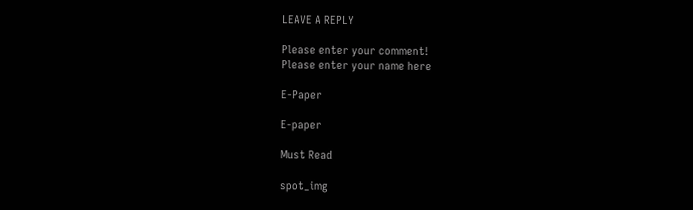LEAVE A REPLY

Please enter your comment!
Please enter your name here

E-Paper

E-paper

Must Read

spot_img